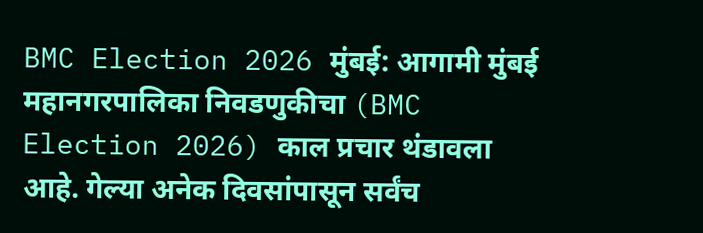BMC Election 2026 मुंबई: आगामी मुंबई महानगरपालिका निवडणुकीचा (BMC Election 2026) काल प्रचार थंडावला आहे. गेल्या अनेक दिवसांपासून सर्वंच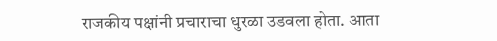राजकीय पक्षांनी प्रचाराचा धुरळा उडवला होता. आता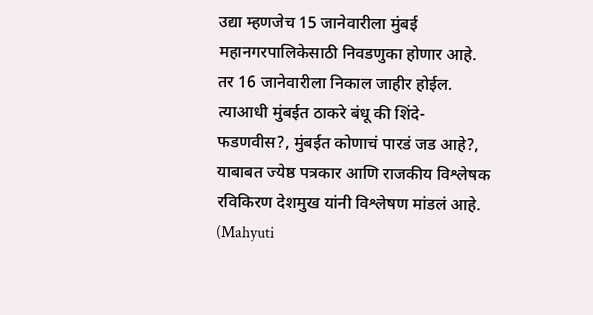उद्या म्हणजेच 15 जानेवारीला मुंबई महानगरपालिकेसाठी निवडणुका होणार आहे. तर 16 जानेवारीला निकाल जाहीर होईल. त्याआधी मुंबईत ठाकरे बंधू की शिंदे-फडणवीस?, मुंबईत कोणाचं पारडं जड आहे?, याबाबत ज्येष्ठ पत्रकार आणि राजकीय विश्लेषक रविकिरण देशमुख यांनी विश्लेषण मांडलं आहे. (Mahyuti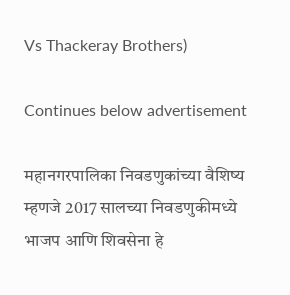Vs Thackeray Brothers)

Continues below advertisement

महानगरपालिका निवडणुकांच्या वैशिष्य म्हणजे 2017 सालच्या निवडणुकीमध्ये भाजप आणि शिवसेना हे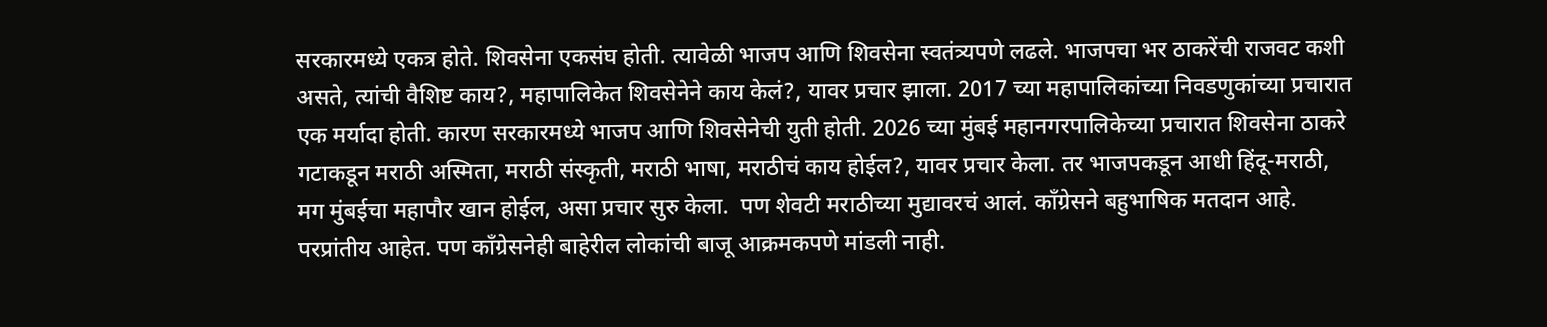सरकारमध्ये एकत्र होते. शिवसेना एकसंघ होती. त्यावेळी भाजप आणि शिवसेना स्वतंत्र्यपणे लढले. भाजपचा भर ठाकरेंची राजवट कशी असते, त्यांची वैशिष्ट काय?, महापालिकेत शिवसेनेने काय केलं?, यावर प्रचार झाला. 2017 च्या महापालिकांच्या निवडणुकांच्या प्रचारात एक मर्यादा होती. कारण सरकारमध्ये भाजप आणि शिवसेनेची युती होती. 2026 च्या मुंबई महानगरपालिकेच्या प्रचारात शिवसेना ठाकरे गटाकडून मराठी अस्मिता, मराठी संस्कृती, मराठी भाषा, मराठीचं काय होईल?, यावर प्रचार केला. तर भाजपकडून आधी हिंदू-मराठी, मग मुंबईचा महापौर खान होईल, असा प्रचार सुरु केला.  पण शेवटी मराठीच्या मुद्यावरचं आलं. काँग्रेसने बहुभाषिक मतदान आहे. परप्रांतीय आहेत. पण काँग्रेसनेही बाहेरील लोकांची बाजू आक्रमकपणे मांडली नाही.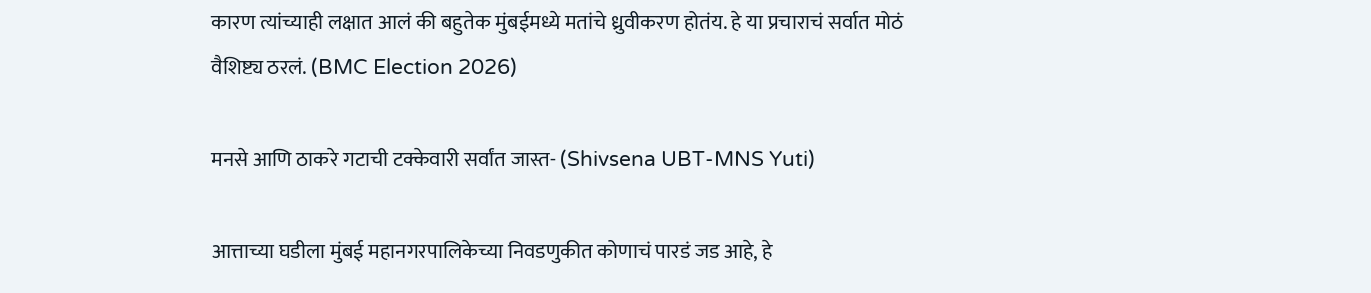कारण त्यांच्याही लक्षात आलं की बहुतेक मुंबईमध्ये मतांचे ध्रुवीकरण होतंय. हे या प्रचाराचं सर्वात मोठं वैशिष्ट्य ठरलं. (BMC Election 2026)

मनसे आणि ठाकरे गटाची टक्केवारी सर्वांत जास्त- (Shivsena UBT-MNS Yuti)

आत्ताच्या घडीला मुंबई महानगरपालिकेच्या निवडणुकीत कोणाचं पारडं जड आहे, हे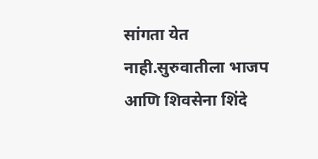सांगता येत नाही.सुरुवातीला भाजप आणि शिवसेना शिंदे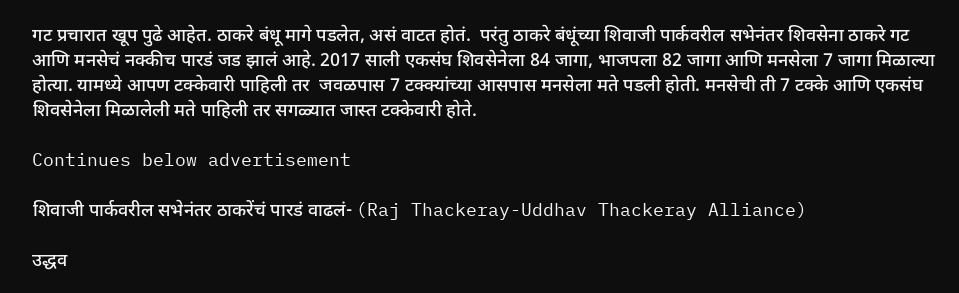गट प्रचारात खूप पुढे आहेत. ठाकरे बंधू मागे पडलेत, असं वाटत होतं.  परंतु ठाकरे बंधूंच्या शिवाजी पार्कवरील सभेनंतर शिवसेना ठाकरे गट आणि मनसेचं नक्कीच पारडं जड झालं आहे. 2017 साली एकसंघ शिवसेनेला 84 जागा, भाजपला 82 जागा आणि मनसेला 7 जागा मिळाल्या होत्या. यामध्ये आपण टक्केवारी पाहिली तर  जवळपास 7 टक्क्यांच्या आसपास मनसेला मते पडली होती. मनसेची ती 7 टक्के आणि एकसंघ शिवसेनेला मिळालेली मते पाहिली तर सगळ्यात जास्त टक्केवारी होते.

Continues below advertisement

शिवाजी पार्कवरील सभेनंतर ठाकरेंचं पारडं वाढलं- (Raj Thackeray-Uddhav Thackeray Alliance)

उद्धव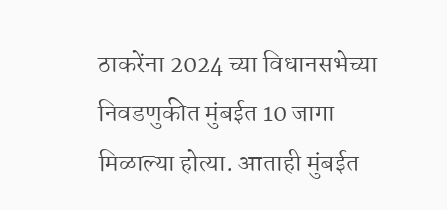ठाकरेंना 2024 च्या विधानसभेच्या निवडणुकीत मुंबईत 10 जागा मिळाल्या होत्या. आताही मुंबईत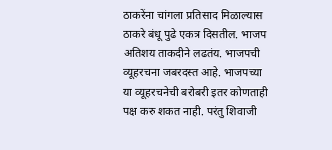ठाकरेंना चांगला प्रतिसाद मिळाल्यास ठाकरे बंधू पुढे एकत्र दिसतील. भाजप अतिशय ताकदीने लढतंय. भाजपची व्यूहरचना जबरदस्त आहे. भाजपच्या या व्यूहरचनेची बरोबरी इतर कोणताही पक्ष करु शकत नाही. परंतु शिवाजी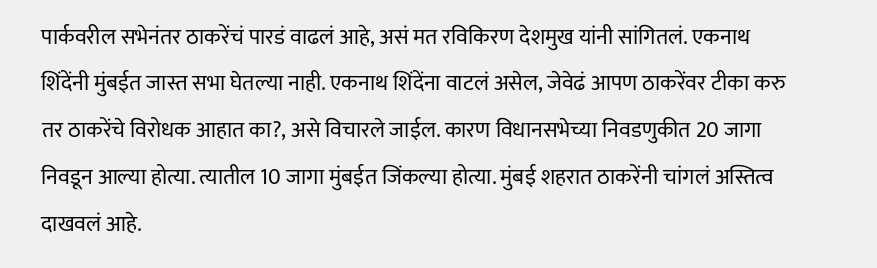पार्कवरील सभेनंतर ठाकरेंचं पारडं वाढलं आहे, असं मत रविकिरण देशमुख यांनी सांगितलं. एकनाथ शिंदेंनी मुंबईत जास्त सभा घेतल्या नाही. एकनाथ शिंदेंना वाटलं असेल, जेवेढं आपण ठाकरेंवर टीका करु तर ठाकरेंचे विरोधक आहात का?, असे विचारले जाईल. कारण विधानसभेच्या निवडणुकीत 20 जागा निवडून आल्या होत्या. त्यातील 10 जागा मुंबईत जिंकल्या होत्या. मुंबई शहरात ठाकरेंनी चांगलं अस्तित्व दाखवलं आहे.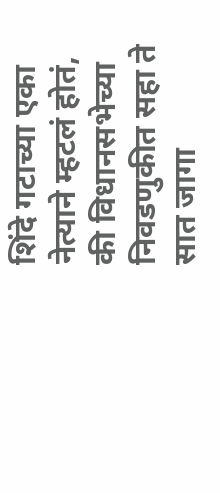शिंदे गटाच्या एका नेत्याने म्हटलं होतं, की विधानसभेच्या निवडणुकीत सहा ते सात जागा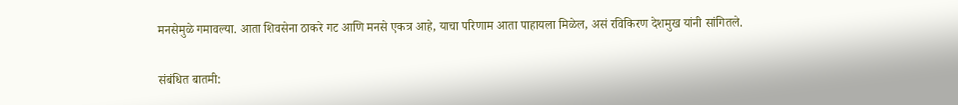मनसेमुळे गमावल्या. आता शिवसेना ठाकरे गट आणि मनसे एकत्र आहे, याचा परिणाम आता पाहायला मिळेल, असं रविकिरण देशमुख यांनी सांगितले.

संबंधित बातमी: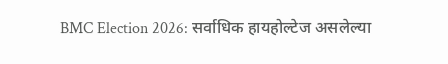BMC Election 2026: सर्वाधिक हायहोल्टेज असलेल्या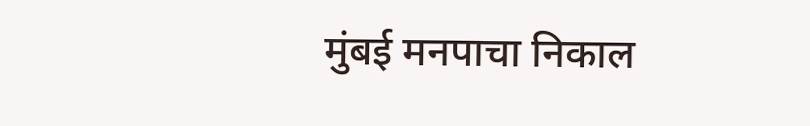मुंबई मनपाचा निकाल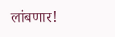लांबणार!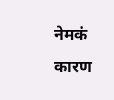नेमकं कारण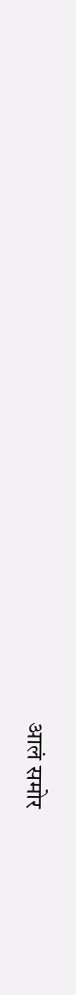आलं समोर